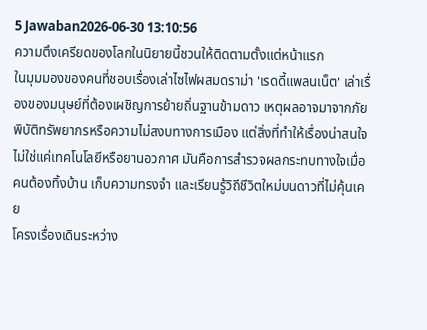5 Jawaban2026-06-30 13:10:56
ความตึงเครียดของโลกในนิยายนี้ชวนให้ติดตามตั้งแต่หน้าแรก
ในมุมมองของคนที่ชอบเรื่องเล่าไซไฟผสมดราม่า 'เรดดี้แพลนเน็ต' เล่าเรื่องของมนุษย์ที่ต้องเผชิญการย้ายถิ่นฐานข้ามดาว เหตุผลอาจมาจากภัยพิบัติทรัพยากรหรือความไม่สงบทางการเมือง แต่สิ่งที่ทำให้เรื่องน่าสนใจไม่ใช่แค่เทคโนโลยีหรือยานอวกาศ มันคือการสำรวจผลกระทบทางใจเมื่อคนต้องทิ้งบ้าน เก็บความทรงจำ และเรียนรู้วิถีชีวิตใหม่บนดาวที่ไม่คุ้นเคย
โครงเรื่องเดินระหว่าง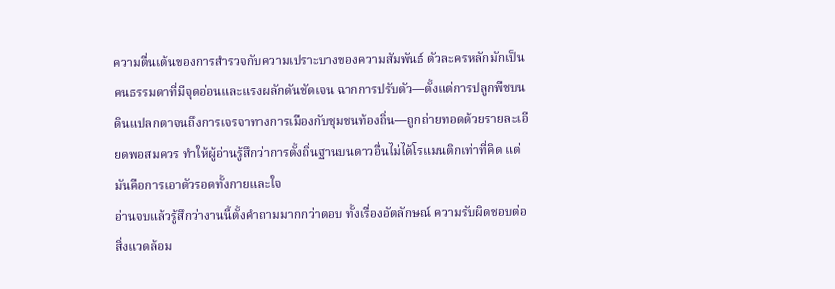ความตื่นเต้นของการสำรวจกับความเปราะบางของความสัมพันธ์ ตัวละครหลักมักเป็นคนธรรมดาที่มีจุดอ่อนและแรงผลักดันชัดเจน ฉากการปรับตัว—ตั้งแต่การปลูกพืชบนดินแปลกตาจนถึงการเจรจาทางการเมืองกับชุมชนท้องถิ่น—ถูกถ่ายทอดด้วยรายละเอียดพอสมควร ทำให้ผู้อ่านรู้สึกว่าการตั้งถิ่นฐานบนดาวอื่นไม่ได้โรแมนติกเท่าที่คิด แต่มันคือการเอาตัวรอดทั้งกายและใจ
อ่านจบแล้วรู้สึกว่างานนี้ตั้งคำถามมากกว่าตอบ ทั้งเรื่องอัตลักษณ์ ความรับผิดชอบต่อสิ่งแวดล้อม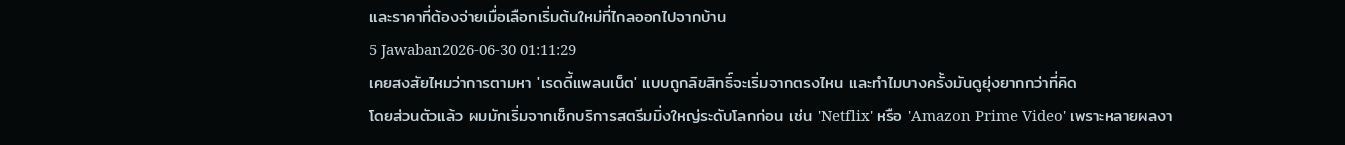และราคาที่ต้องจ่ายเมื่อเลือกเริ่มต้นใหม่ที่ไกลออกไปจากบ้าน
5 Jawaban2026-06-30 01:11:29
เคยสงสัยไหมว่าการตามหา 'เรดดี้แพลนเน็ต' แบบถูกลิขสิทธิ์จะเริ่มจากตรงไหน และทำไมบางครั้งมันดูยุ่งยากกว่าที่คิด
โดยส่วนตัวแล้ว ผมมักเริ่มจากเช็กบริการสตรีมมิ่งใหญ่ระดับโลกก่อน เช่น 'Netflix' หรือ 'Amazon Prime Video' เพราะหลายผลงา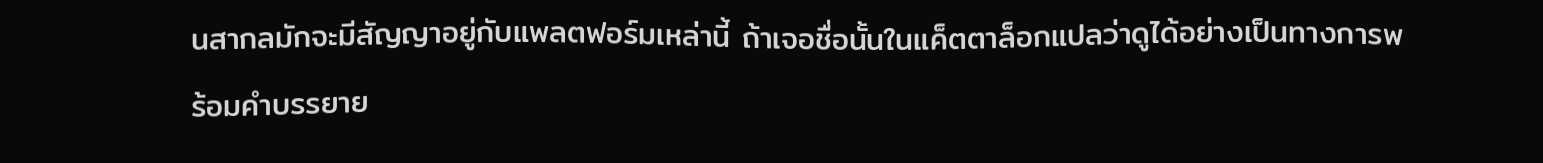นสากลมักจะมีสัญญาอยู่กับแพลตฟอร์มเหล่านี้ ถ้าเจอชื่อนั้นในแค็ตตาล็อกแปลว่าดูได้อย่างเป็นทางการพร้อมคำบรรยาย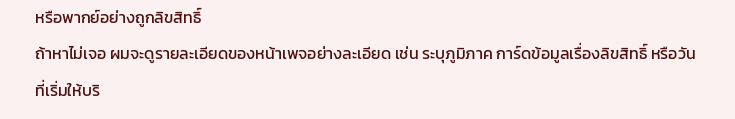หรือพากย์อย่างถูกลิขสิทธิ์
ถ้าหาไม่เจอ ผมจะดูรายละเอียดของหน้าเพจอย่างละเอียด เช่น ระบุภูมิภาค การ์ดข้อมูลเรื่องลิขสิทธิ์ หรือวันที่เริ่มให้บริ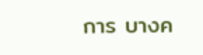การ บางค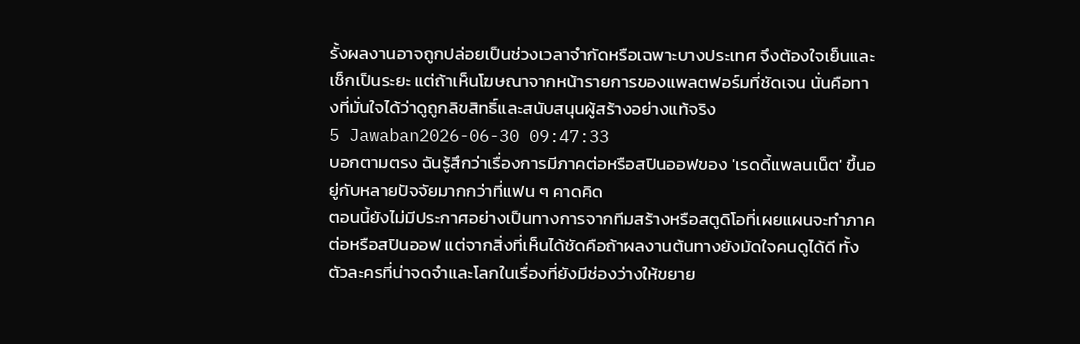รั้งผลงานอาจถูกปล่อยเป็นช่วงเวลาจำกัดหรือเฉพาะบางประเทศ จึงต้องใจเย็นและเช็กเป็นระยะ แต่ถ้าเห็นโฆษณาจากหน้ารายการของแพลตฟอร์มที่ชัดเจน นั่นคือทางที่มั่นใจได้ว่าดูถูกลิขสิทธิ์และสนับสนุนผู้สร้างอย่างแท้จริง
5 Jawaban2026-06-30 09:47:33
บอกตามตรง ฉันรู้สึกว่าเรื่องการมีภาคต่อหรือสปินออฟของ 'เรดดี้แพลนเน็ต' ขึ้นอยู่กับหลายปัจจัยมากกว่าที่แฟน ๆ คาดคิด
ตอนนี้ยังไม่มีประกาศอย่างเป็นทางการจากทีมสร้างหรือสตูดิโอที่เผยแผนจะทำภาคต่อหรือสปินออฟ แต่จากสิ่งที่เห็นได้ชัดคือถ้าผลงานต้นทางยังมัดใจคนดูได้ดี ทั้งตัวละครที่น่าจดจำและโลกในเรื่องที่ยังมีช่องว่างให้ขยาย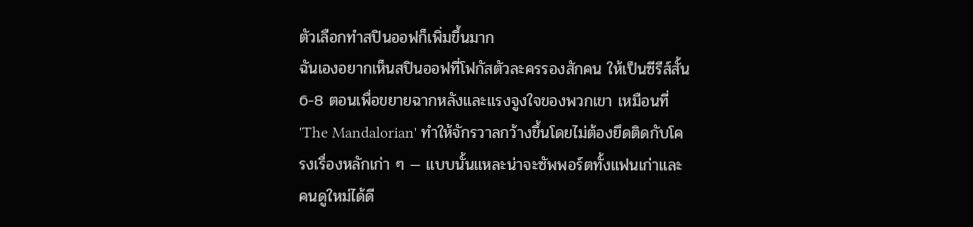ตัวเลือกทำสปินออฟก็เพิ่มขึ้นมาก
ฉันเองอยากเห็นสปินออฟที่โฟกัสตัวละครรองสักคน ให้เป็นซีรีส์สั้น 6-8 ตอนเพื่อขยายฉากหลังและแรงจูงใจของพวกเขา เหมือนที่ 'The Mandalorian' ทำให้จักรวาลกว้างขึ้นโดยไม่ต้องยึดติดกับโครงเรื่องหลักเก่า ๆ — แบบนั้นแหละน่าจะซัพพอร์ตทั้งแฟนเก่าและคนดูใหม่ได้ดี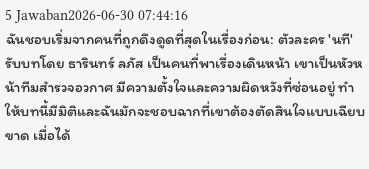5 Jawaban2026-06-30 07:44:16
ฉันชอบเริ่มจากคนที่ถูกดึงดูดที่สุดในเรื่องก่อน: ตัวละคร 'นที' รับบทโดย ธารินทร์ ลภัส เป็นคนที่พาเรื่องเดินหน้า เขาเป็นหัวหน้าทีมสำรวจอวกาศ มีความตั้งใจและความผิดหวังที่ซ่อนอยู่ ทำให้บทนี้มีมิติและฉันมักจะชอบฉากที่เขาต้องตัดสินใจแบบเฉียบขาด เมื่อได้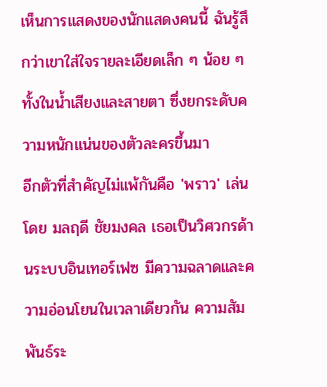เห็นการแสดงของนักแสดงคนนี้ ฉันรู้สึกว่าเขาใส่ใจรายละเอียดเล็ก ๆ น้อย ๆ ทั้งในน้ำเสียงและสายตา ซึ่งยกระดับความหนักแน่นของตัวละครขึ้นมา
อีกตัวที่สำคัญไม่แพ้กันคือ 'พราว' เล่นโดย มลฤดี ชัยมงคล เธอเป็นวิศวกรด้านระบบอินเทอร์เฟซ มีความฉลาดและความอ่อนโยนในเวลาเดียวกัน ความสัมพันธ์ระ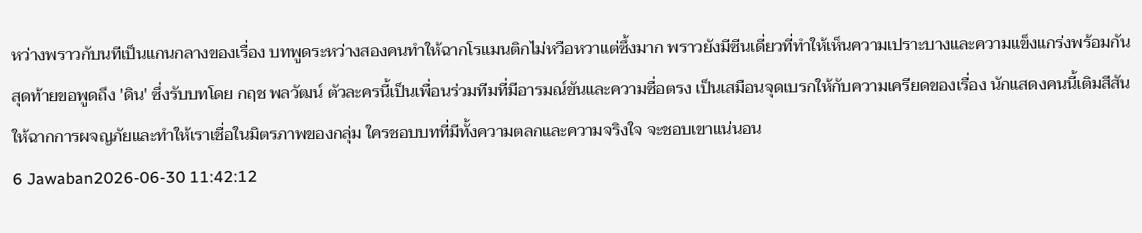หว่างพราวกับนทีเป็นแกนกลางของเรื่อง บทพูดระหว่างสองคนทำให้ฉากโรแมนติกไม่หวือหวาแต่ซึ้งมาก พราวยังมีซีนเดี่ยวที่ทำให้เห็นความเปราะบางและความแข็งแกร่งพร้อมกัน
สุดท้ายขอพูดถึง 'ดิน' ซึ่งรับบทโดย กฤช พลวัฒน์ ตัวละครนี้เป็นเพื่อนร่วมทีมที่มีอารมณ์ขันและความซื่อตรง เป็นเสมือนจุดเบรกให้กับความเครียดของเรื่อง นักแสดงคนนี้เติมสีสันให้ฉากการผจญภัยและทำให้เราเชื่อในมิตรภาพของกลุ่ม ใครชอบบทที่มีทั้งความตลกและความจริงใจ จะชอบเขาแน่นอน
6 Jawaban2026-06-30 11:42:12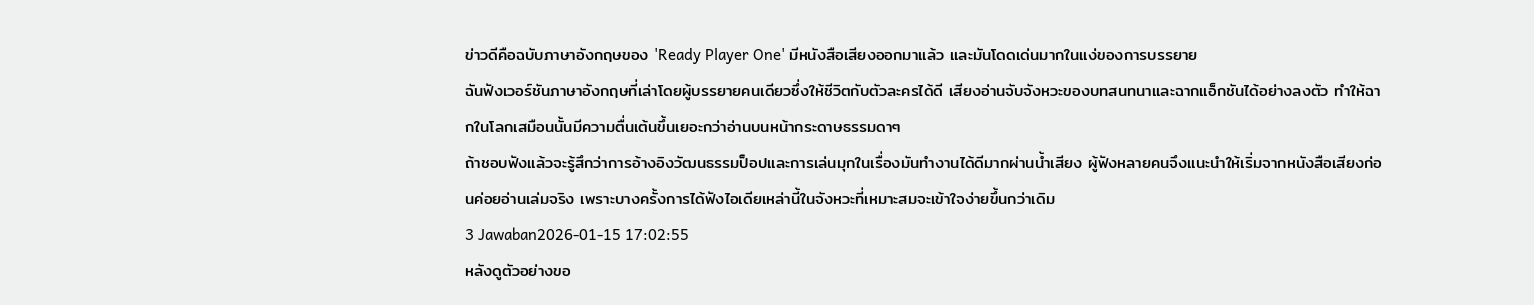ข่าวดีคือฉบับภาษาอังกฤษของ 'Ready Player One' มีหนังสือเสียงออกมาแล้ว และมันโดดเด่นมากในแง่ของการบรรยาย
ฉันฟังเวอร์ชันภาษาอังกฤษที่เล่าโดยผู้บรรยายคนเดียวซึ่งให้ชีวิตกับตัวละครได้ดี เสียงอ่านจับจังหวะของบทสนทนาและฉากแอ็กชันได้อย่างลงตัว ทำให้ฉากในโลกเสมือนนั้นมีความตื่นเต้นขึ้นเยอะกว่าอ่านบนหน้ากระดาษธรรมดาๆ
ถ้าชอบฟังแล้วจะรู้สึกว่าการอ้างอิงวัฒนธรรมป็อปและการเล่นมุกในเรื่องมันทำงานได้ดีมากผ่านน้ำเสียง ผู้ฟังหลายคนจึงแนะนำให้เริ่มจากหนังสือเสียงก่อนค่อยอ่านเล่มจริง เพราะบางครั้งการได้ฟังไอเดียเหล่านี้ในจังหวะที่เหมาะสมจะเข้าใจง่ายขึ้นกว่าเดิม
3 Jawaban2026-01-15 17:02:55
หลังดูตัวอย่างขอ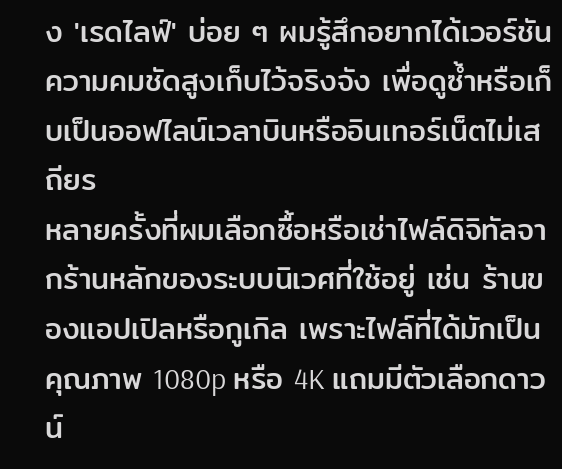ง 'เรดไลฟ์' บ่อย ๆ ผมรู้สึกอยากได้เวอร์ชันความคมชัดสูงเก็บไว้จริงจัง เพื่อดูซ้ำหรือเก็บเป็นออฟไลน์เวลาบินหรืออินเทอร์เน็ตไม่เสถียร
หลายครั้งที่ผมเลือกซื้อหรือเช่าไฟล์ดิจิทัลจากร้านหลักของระบบนิเวศที่ใช้อยู่ เช่น ร้านของแอปเปิลหรือกูเกิล เพราะไฟล์ที่ได้มักเป็นคุณภาพ 1080p หรือ 4K แถมมีตัวเลือกดาวน์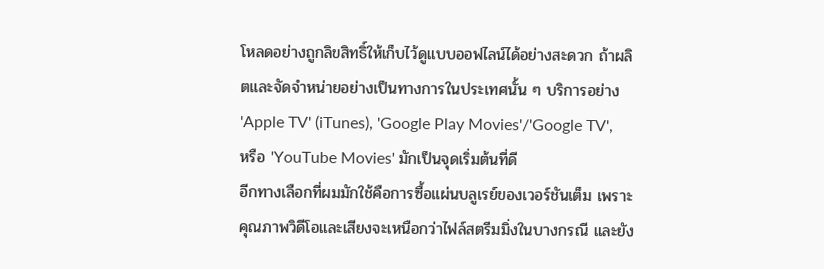โหลดอย่างถูกลิขสิทธิ์ให้เก็บไว้ดูแบบออฟไลน์ได้อย่างสะดวก ถ้าผลิตและจัดจำหน่ายอย่างเป็นทางการในประเทศนั้น ๆ บริการอย่าง 'Apple TV' (iTunes), 'Google Play Movies'/'Google TV', หรือ 'YouTube Movies' มักเป็นจุดเริ่มต้นที่ดี
อีกทางเลือกที่ผมมักใช้คือการซื้อแผ่นบลูเรย์ของเวอร์ชันเต็ม เพราะคุณภาพวิดีโอและเสียงจะเหนือกว่าไฟล์สตรีมมิ่งในบางกรณี และยัง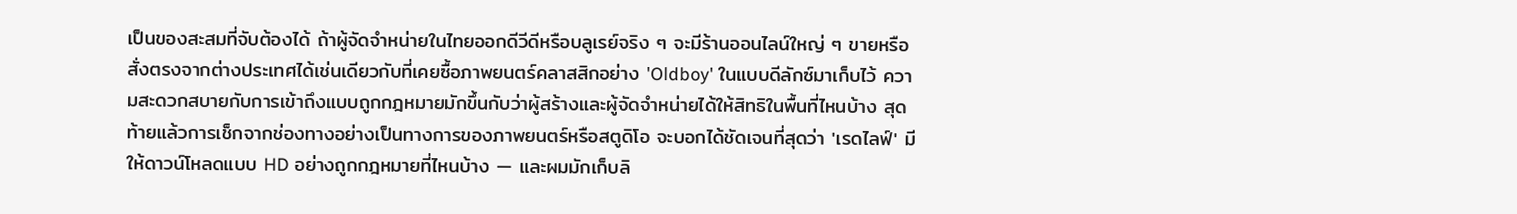เป็นของสะสมที่จับต้องได้ ถ้าผู้จัดจำหน่ายในไทยออกดีวีดีหรือบลูเรย์จริง ๆ จะมีร้านออนไลน์ใหญ่ ๆ ขายหรือสั่งตรงจากต่างประเทศได้เช่นเดียวกับที่เคยซื้อภาพยนตร์คลาสสิกอย่าง 'Oldboy' ในแบบดีลักซ์มาเก็บไว้ ความสะดวกสบายกับการเข้าถึงแบบถูกกฎหมายมักขึ้นกับว่าผู้สร้างและผู้จัดจำหน่ายได้ให้สิทธิในพื้นที่ไหนบ้าง สุดท้ายแล้วการเช็กจากช่องทางอย่างเป็นทางการของภาพยนตร์หรือสตูดิโอ จะบอกได้ชัดเจนที่สุดว่า 'เรดไลฟ์' มีให้ดาวน์โหลดแบบ HD อย่างถูกกฎหมายที่ไหนบ้าง — และผมมักเก็บลิ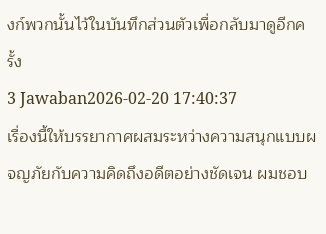งก์พวกนั้นไว้ในบันทึกส่วนตัวเพื่อกลับมาดูอีกครั้ง
3 Jawaban2026-02-20 17:40:37
เรื่องนี้ให้บรรยากาศผสมระหว่างความสนุกแบบผจญภัยกับความคิดถึงอดีตอย่างชัดเจน ผมชอบ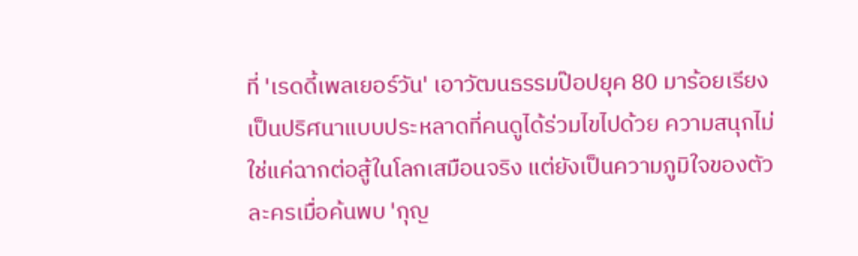ที่ 'เรดดี้เพลเยอร์วัน' เอาวัฒนธรรมป๊อปยุค 80 มาร้อยเรียงเป็นปริศนาแบบประหลาดที่คนดูได้ร่วมไขไปด้วย ความสนุกไม่ใช่แค่ฉากต่อสู้ในโลกเสมือนจริง แต่ยังเป็นความภูมิใจของตัวละครเมื่อค้นพบ 'กุญ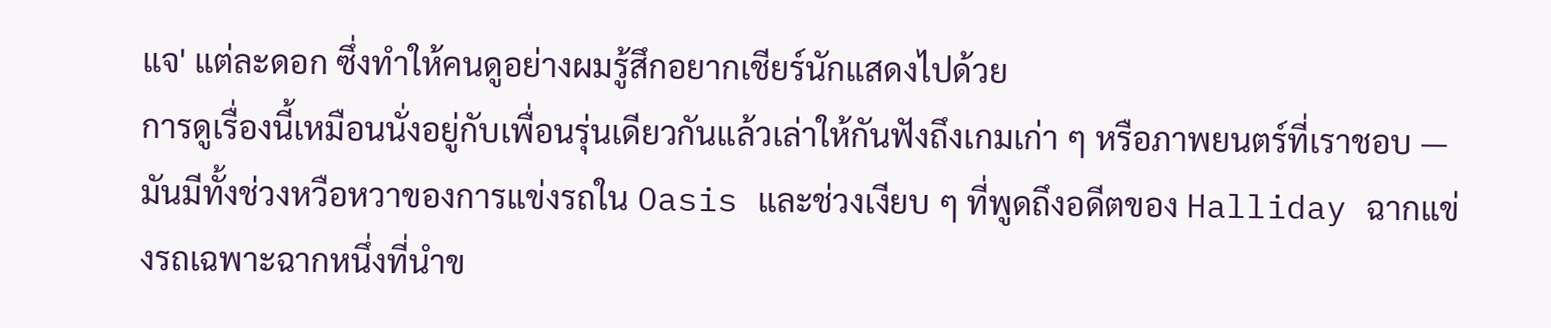แจ' แต่ละดอก ซึ่งทำให้คนดูอย่างผมรู้สึกอยากเชียร์นักแสดงไปด้วย
การดูเรื่องนี้เหมือนนั่งอยู่กับเพื่อนรุ่นเดียวกันแล้วเล่าให้กันฟังถึงเกมเก่า ๆ หรือภาพยนตร์ที่เราชอบ — มันมีทั้งช่วงหวือหวาของการแข่งรถใน Oasis และช่วงเงียบ ๆ ที่พูดถึงอดีตของ Halliday ฉากแข่งรถเฉพาะฉากหนึ่งที่นำข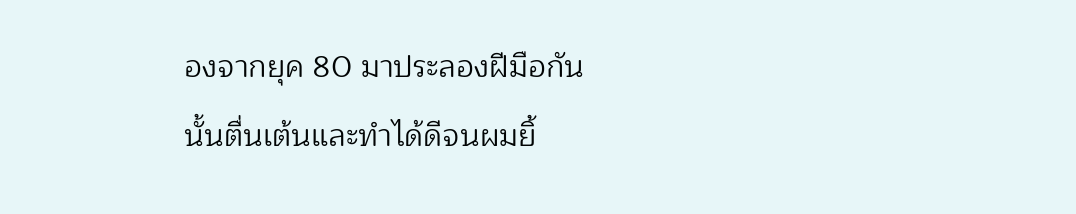องจากยุค 80 มาประลองฝีมือกันนั้นตื่นเต้นและทำได้ดีจนผมยิ้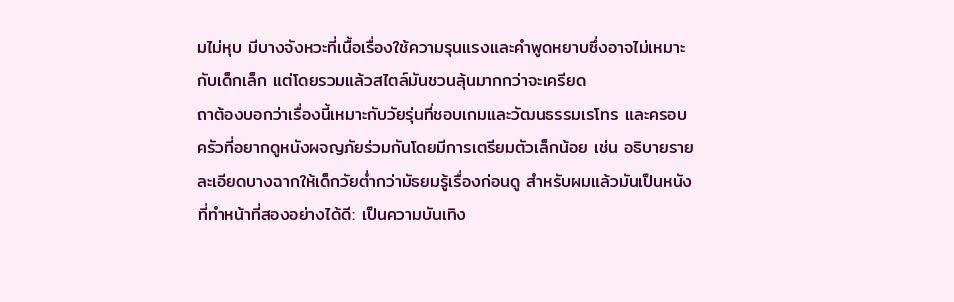มไม่หุบ มีบางจังหวะที่เนื้อเรื่องใช้ความรุนแรงและคำพูดหยาบซึ่งอาจไม่เหมาะกับเด็กเล็ก แต่โดยรวมแล้วสไตล์มันชวนลุ้นมากกว่าจะเครียด
ถาต้องบอกว่าเรื่องนี้เหมาะกับวัยรุ่นที่ชอบเกมและวัฒนธรรมเรโทร และครอบครัวที่อยากดูหนังผจญภัยร่วมกันโดยมีการเตรียมตัวเล็กน้อย เช่น อธิบายรายละเอียดบางฉากให้เด็กวัยต่ำกว่ามัธยมรู้เรื่องก่อนดู สำหรับผมแล้วมันเป็นหนังที่ทำหน้าที่สองอย่างได้ดี: เป็นความบันเทิง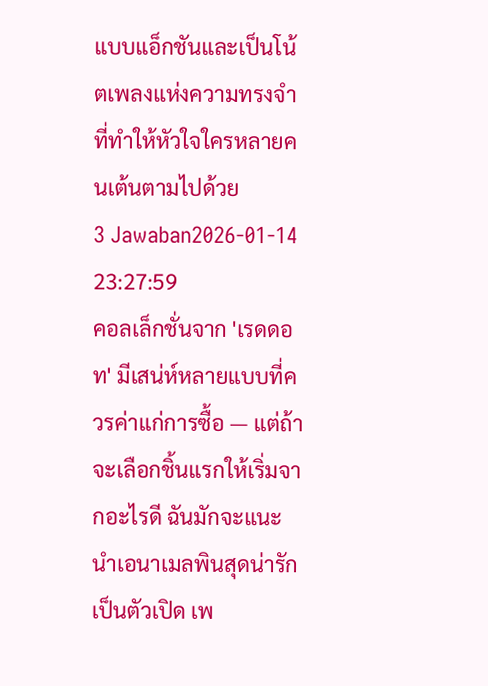แบบแอ็กชันและเป็นโน้ตเพลงแห่งความทรงจำที่ทำให้หัวใจใครหลายคนเต้นตามไปด้วย
3 Jawaban2026-01-14 23:27:59
คอลเล็กชั่นจาก 'เรดดอท' มีเสน่ห์หลายแบบที่ควรค่าแก่การซื้อ — แต่ถ้าจะเลือกชิ้นแรกให้เริ่มจากอะไรดี ฉันมักจะแนะนำเอนาเมลพินสุดน่ารักเป็นตัวเปิด เพ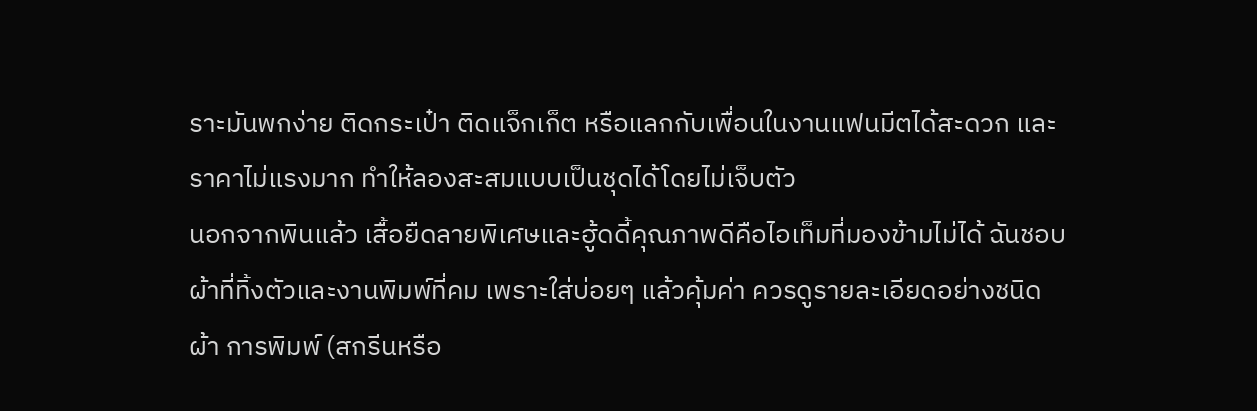ราะมันพกง่าย ติดกระเป๋า ติดแจ็กเก็ต หรือแลกกับเพื่อนในงานแฟนมีตได้สะดวก และราคาไม่แรงมาก ทำให้ลองสะสมแบบเป็นชุดได้โดยไม่เจ็บตัว
นอกจากพินแล้ว เสื้อยืดลายพิเศษและฮู้ดดี้คุณภาพดีคือไอเท็มที่มองข้ามไม่ได้ ฉันชอบผ้าที่ทิ้งตัวและงานพิมพ์ที่คม เพราะใส่บ่อยๆ แล้วคุ้มค่า ควรดูรายละเอียดอย่างชนิดผ้า การพิมพ์ (สกรีนหรือ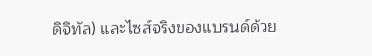ดิจิทัล) และไซส์จริงของแบรนด์ด้วย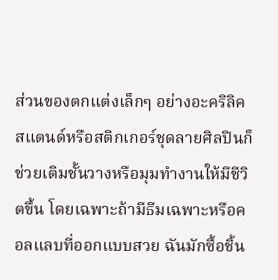ส่วนของตกแต่งเล็กๆ อย่างอะคริลิคสแตนด์หรือสติกเกอร์ชุดลายศิลปินก็ช่วยเติมชั้นวางหรือมุมทำงานให้มีชีวิตขึ้น โดยเฉพาะถ้ามีธีมเฉพาะหรือคอลแลบที่ออกแบบสวย ฉันมักซื้อชิ้น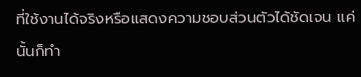ที่ใช้งานได้จริงหรือแสดงความชอบส่วนตัวได้ชัดเจน แค่นั้นก็ทำ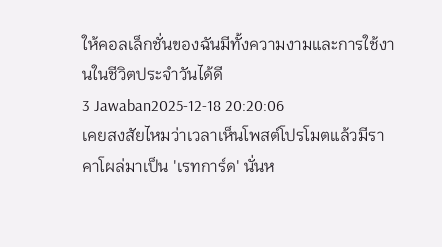ให้คอลเล็กชั่นของฉันมีทั้งความงามและการใช้งานในชีวิตประจำวันได้ดี
3 Jawaban2025-12-18 20:20:06
เคยสงสัยไหมว่าเวลาเห็นโพสต์โปรโมตแล้วมีราคาโผล่มาเป็น 'เรทการ์ด' นั่นห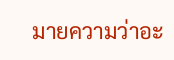มายความว่าอะ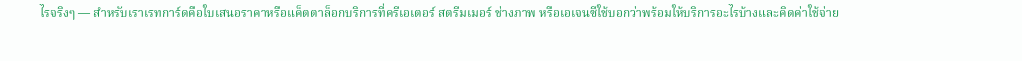ไรจริงๆ — สำหรับเราเรทการ์ดคือใบเสนอราคาหรือแค็ตตาล็อกบริการที่ครีเอเตอร์ สตรีมเมอร์ ช่างภาพ หรือเอเจนซีใช้บอกว่าพร้อมให้บริการอะไรบ้างและคิดค่าใช้จ่าย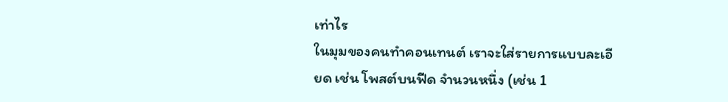เท่าไร
ในมุมของคนทำคอนเทนต์ เราจะใส่รายการแบบละเอียด เช่น โพสต์บนฟีด จำนวนหนึ่ง (เช่น 1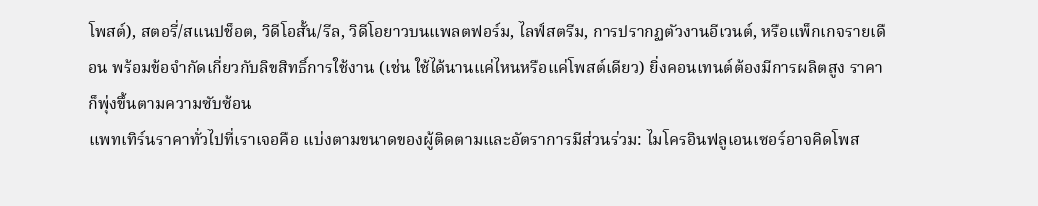โพสต์), สตอรี่/สแนปช็อต, วิดีโอสั้น/รีล, วิดีโอยาวบนแพลตฟอร์ม, ไลฟ์สตรีม, การปรากฏตัวงานอีเวนต์, หรือแพ็กเกจรายเดือน พร้อมข้อจำกัดเกี่ยวกับลิขสิทธิ์การใช้งาน (เช่น ใช้ได้นานแค่ไหนหรือแค่โพสต์เดียว) ยิ่งคอนเทนต์ต้องมีการผลิตสูง ราคาก็พุ่งขึ้นตามความซับซ้อน
แพทเทิร์นราคาทั่วไปที่เราเจอคือ แบ่งตามขนาดของผู้ติดตามและอัตราการมีส่วนร่วม: ไมโครอินฟลูเอนเซอร์อาจคิดโพส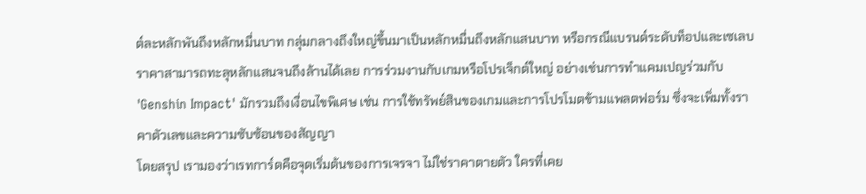ต์ละหลักพันถึงหลักหมื่นบาท กลุ่มกลางถึงใหญ่ขึ้นมาเป็นหลักหมื่นถึงหลักแสนบาท หรือกรณีแบรนด์ระดับท็อปและเซเลบ ราคาสามารถทะลุหลักแสนจนถึงล้านได้เลย การร่วมงานกับเกมหรือโปรเจ็กต์ใหญ่ อย่างเช่นการทำแคมเปญร่วมกับ 'Genshin Impact' มักรวมถึงเงื่อนไขพิเศษ เช่น การใช้ทรัพย์สินของเกมและการโปรโมตข้ามแพลตฟอร์ม ซึ่งจะเพิ่มทั้งราคาตัวเลขและความซับซ้อนของสัญญา
โดยสรุป เรามองว่าเรทการ์ดคือจุดเริ่มต้นของการเจรจา ไม่ใช่ราคาตายตัว ใครที่เคย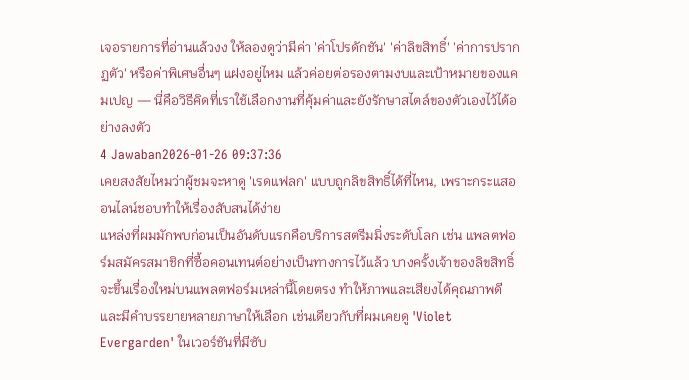เจอรายการที่อ่านแล้วงง ให้ลองดูว่ามีค่า 'ค่าโปรดักชัน' 'ค่าลิขสิทธิ์' 'ค่าการปรากฏตัว' หรือค่าพิเศษอื่นๆ แฝงอยู่ไหม แล้วค่อยต่อรองตามงบและเป้าหมายของแคมเปญ — นี่คือวิธีคิดที่เราใช้เลือกงานที่คุ้มค่าและยังรักษาสไตล์ของตัวเองไว้ได้อย่างลงตัว
4 Jawaban2026-01-26 09:37:36
เคยสงสัยไหมว่าผู้ชมจะหาดู 'เรดแฟลก' แบบถูกลิขสิทธิ์ได้ที่ไหน, เพราะกระแสออนไลน์ชอบทำให้เรื่องสับสนได้ง่าย
แหล่งที่ผมมักพบก่อนเป็นอันดับแรกคือบริการสตรีมมิ่งระดับโลก เช่น แพลตฟอร์มสมัครสมาชิกที่ซื้อคอนเทนต์อย่างเป็นทางการไว้แล้ว บางครั้งเจ้าของลิขสิทธิ์จะขึ้นเรื่องใหม่บนแพลตฟอร์มเหล่านี้โดยตรง ทำให้ภาพและเสียงได้คุณภาพดี และมีคำบรรยายหลายภาษาให้เลือก เช่นเดียวกับที่ผมเคยดู 'Violet Evergarden' ในเวอร์ชันที่มีซับ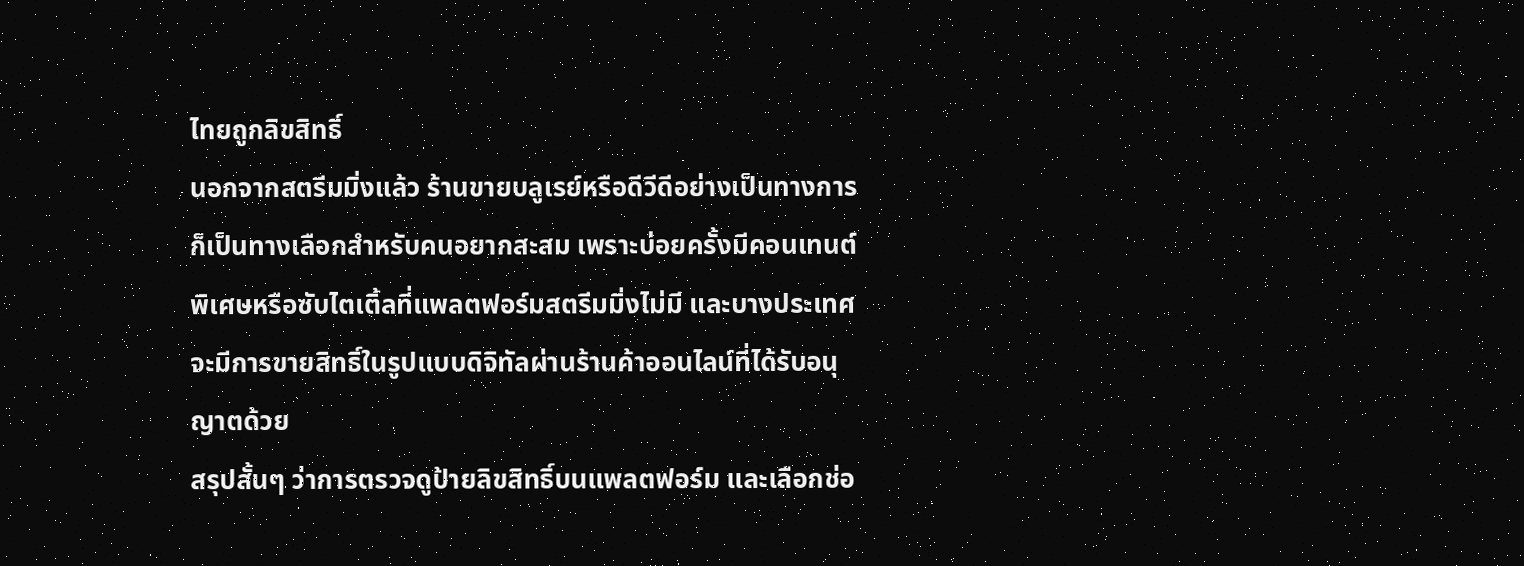ไทยถูกลิขสิทธิ์
นอกจากสตรีมมิ่งแล้ว ร้านขายบลูเรย์หรือดีวีดีอย่างเป็นทางการก็เป็นทางเลือกสำหรับคนอยากสะสม เพราะบ่อยครั้งมีคอนเทนต์พิเศษหรือซับไตเติ้ลที่แพลตฟอร์มสตรีมมิ่งไม่มี และบางประเทศจะมีการขายสิทธิ์ในรูปแบบดิจิทัลผ่านร้านค้าออนไลน์ที่ได้รับอนุญาตด้วย
สรุปสั้นๆ ว่าการตรวจดูป้ายลิขสิทธิ์บนแพลตฟอร์ม และเลือกช่อ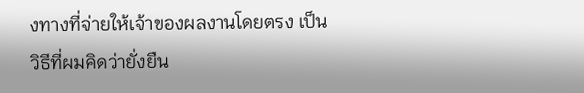งทางที่จ่ายให้เจ้าของผลงานโดยตรง เป็นวิธีที่ผมคิดว่ายั่งยืน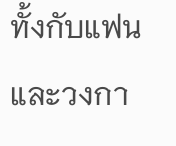ทั้งกับแฟนและวงกา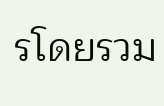รโดยรวม